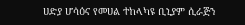ሀድያ ሆሳዕና የመሀል ተከላካዩ ቢኒያም ሲራጅን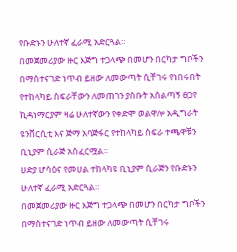የቡድኑን ሁለተኛ ፈራሚ አድርጓል።
በመጀመሪያው ዙር እጅግ ተጋላጭ በመሆን በርካታ ግቦችን በማስተናገድ ነጥብ ይዘው ለመውጣት ሲቸገሩ የነበሩበት የተከላካይ ስፍራቸውን ለመጠገን ያሰቡት አሰልጣኝ ፀጋየ ኪዳነማርያም ዛሬ ሁለተኛውን የቀድሞ ወልዋሎ አዲግራት ዩንቨርሲቲ እና ጅማ አባጅፋር የተከላካይ ስፍራ ተጫዋቹን ቢኒያም ሲራጅ አስፈርሟል።
ሀድያ ሆሳዕና የመሀል ተከላካዩ ቢኒያም ሲራጅን የቡድኑን ሁለተኛ ፈራሚ አድርጓል።
በመጀመሪያው ዙር እጅግ ተጋላጭ በመሆን በርካታ ግቦችን በማስተናገድ ነጥብ ይዘው ለመውጣት ሲቸገሩ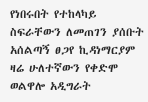የነበሩበት የተከላካይ ስፍራቸውን ለመጠገን ያሰቡት አሰልጣኝ ፀጋየ ኪዳነማርያም ዛሬ ሁለተኛውን የቀድሞ ወልዋሎ አዲግራት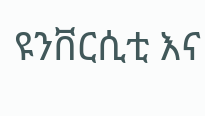ዩንቨርሲቲ እና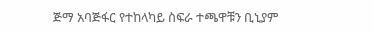ጅማ አባጅፋር የተከላካይ ስፍራ ተጫዋቹን ቢኒያም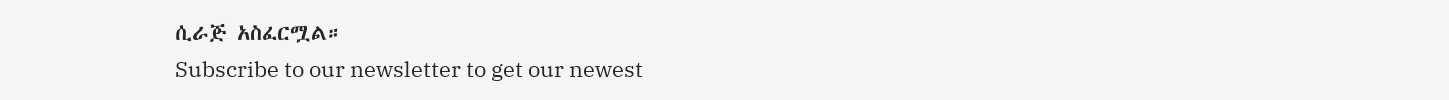ሲራጅ አስፈርሟል።
Subscribe to our newsletter to get our newest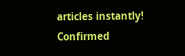articles instantly!
Confirmed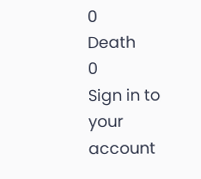0
Death
0
Sign in to your account